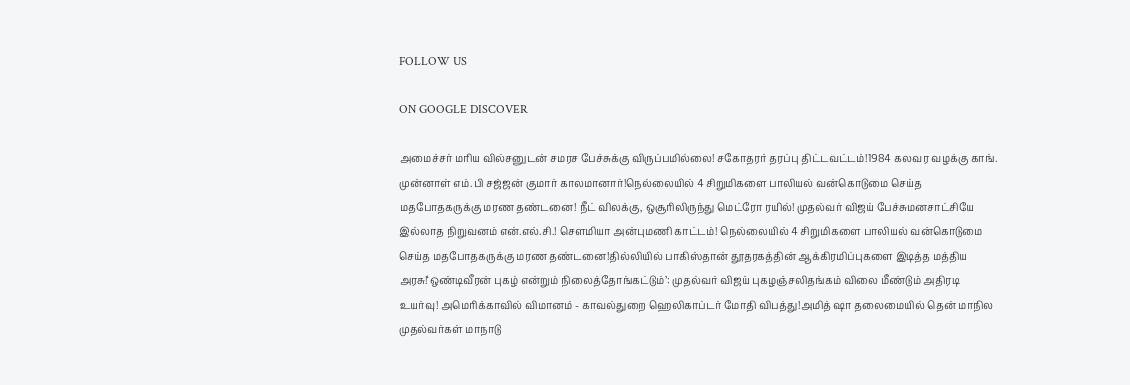FOLLOW US

ON GOOGLE DISCOVER

அமைச்சர் மரிய வில்சனுடன் சமரச பேச்சுக்கு விருப்பமில்லை! சகோதரர் தரப்பு திட்டவட்டம்!1984 கலவர வழக்கு காங். முன்னாள் எம்.பி சஜ்ஜன் குமார் காலமானார்!நெல்லையில் 4 சிறுமிகளை பாலியல் வன்கொடுமை செய்த மதபோதகருக்கு மரண தண்டனை! நீட் விலக்கு, ஒசூரிலிருந்து மெட்ரோ ரயில்! முதல்வர் விஜய் பேச்சுமனசாட்சியே இல்லாத நிறுவனம் என்.எல்.சி.! செளமியா அன்புமணி காட்டம்! நெல்லையில் 4 சிறுமிகளை பாலியல் வன்கொடுமை செய்த மதபோதகருக்கு மரண தண்டனை!தில்லியில் பாகிஸ்தான் தூதரகத்தின் ஆக்கிரமிப்புகளை இடித்த மத்திய அரசு!‘ஒண்டிவீரன் புகழ் என்றும் நிலைத்தோங்கட்டும்’: முதல்வர் விஜய் புகழஞ்சலிதங்கம் விலை மீண்டும் அதிரடி உயர்வு! அமெரிக்காவில் விமானம் - காவல்துறை ஹெலிகாப்டர் மோதி விபத்து!அமித் ஷா தலைமையில் தென் மாநில முதல்வர்கள் மாநாடு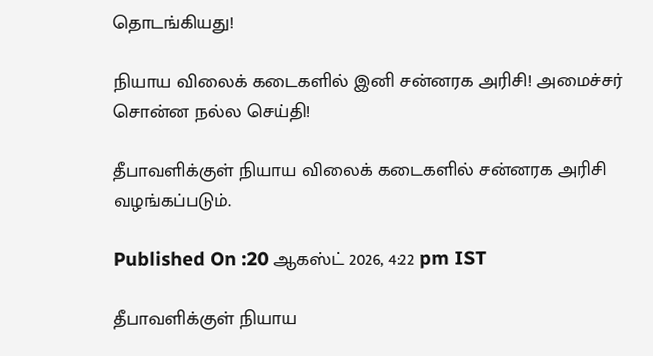தொடங்கியது!

நியாய விலைக் கடைகளில் இனி சன்னரக அரிசி! அமைச்சர் சொன்ன நல்ல செய்தி!

தீபாவளிக்குள் நியாய விலைக் கடைகளில் சன்னரக அரிசி வழங்கப்படும்.

Published On :20 ஆகஸ்ட் 2026, 4:22 pm IST

தீபாவளிக்குள் நியாய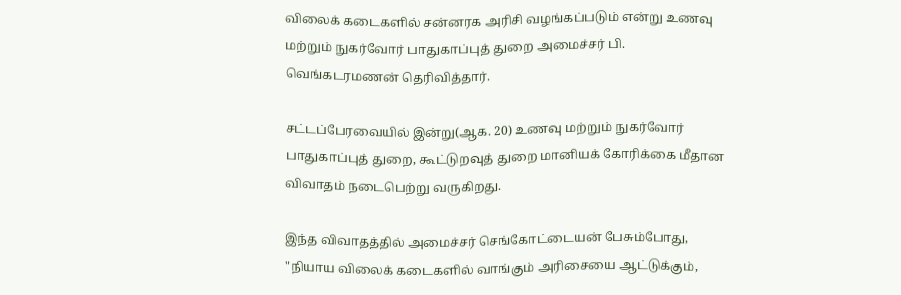விலைக் கடைகளில் சன்னரக அரிசி வழங்கப்படும் என்று உணவு மற்றும் நுகர்வோர் பாதுகாப்புத் துறை அமைச்சர் பி. வெங்கடரமணன் தெரிவித்தார்.

சட்டப்பேரவையில் இன்று(ஆக. 20) உணவு மற்றும் நுகர்வோர் பாதுகாப்புத் துறை, கூட்டுறவுத் துறை மானியக் கோரிக்கை மீதான விவாதம் நடைபெற்று வருகிறது.

இந்த விவாதத்தில் அமைச்சர் செங்கோட்டையன் பேசும்போது, "நியாய விலைக் கடைகளில் வாங்கும் அரிசையை ஆட்டுக்கும்,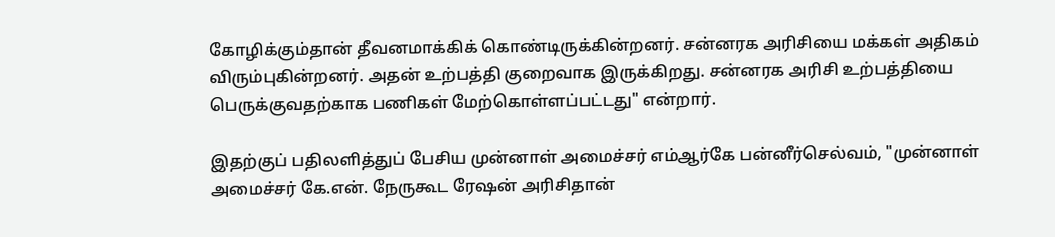கோழிக்கும்தான் தீவனமாக்கிக் கொண்டிருக்கின்றனர். சன்னரக அரிசியை மக்கள் அதிகம் விரும்புகின்றனர். அதன் உற்பத்தி குறைவாக இருக்கிறது. சன்னரக அரிசி உற்பத்தியை பெருக்குவதற்காக பணிகள் மேற்கொள்ளப்பட்டது" என்றார்.

இதற்குப் பதிலளித்துப் பேசிய முன்னாள் அமைச்சர் எம்ஆர்கே பன்னீர்செல்வம், "முன்னாள் அமைச்சர் கே.என். நேருகூட ரேஷன் அரிசிதான்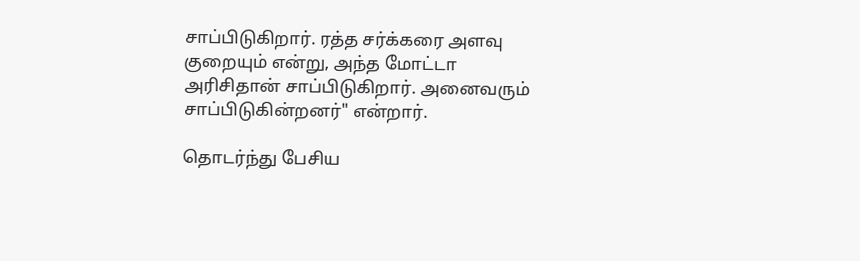சாப்பிடுகிறார். ரத்த சர்க்கரை அளவு குறையும் என்று, அந்த மோட்டா அரிசிதான் சாப்பிடுகிறார். அனைவரும் சாப்பிடுகின்றனர்" என்றார்.

தொடர்ந்து பேசிய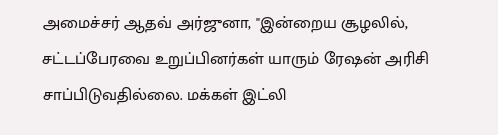அமைச்சர் ஆதவ் அர்ஜுனா, "இன்றைய சூழலில், சட்டப்பேரவை உறுப்பினர்கள் யாரும் ரேஷன் அரிசி சாப்பிடுவதில்லை. மக்கள் இட்லி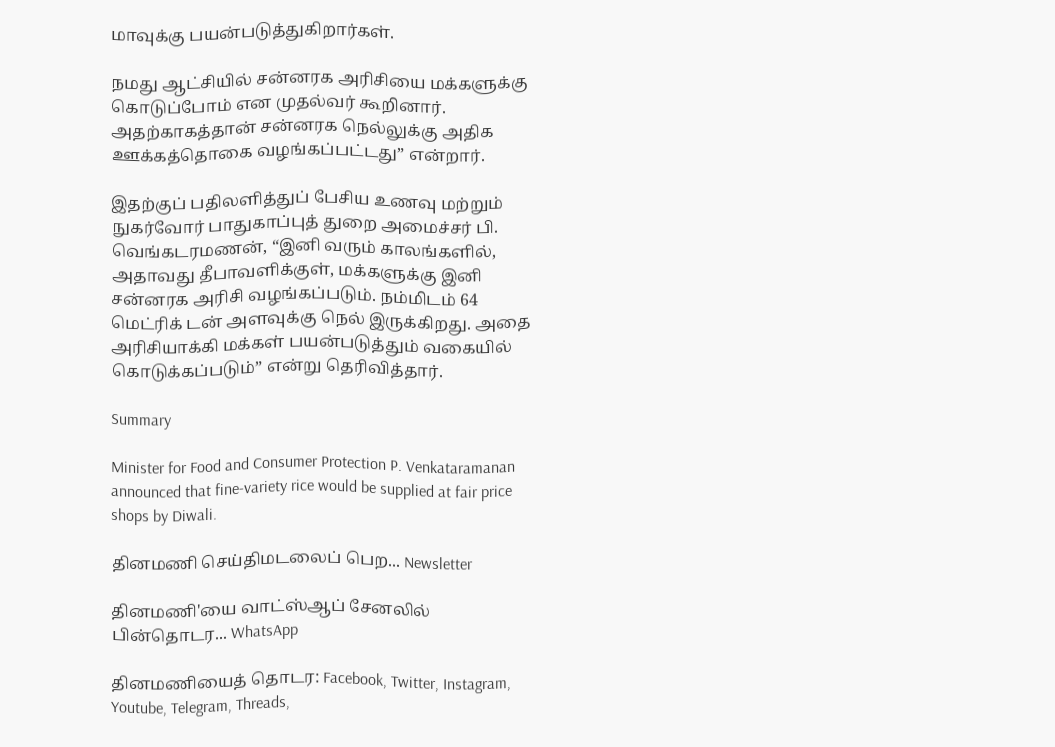மாவுக்கு பயன்படுத்துகிறார்கள்.

நமது ஆட்சியில் சன்னரக அரிசியை மக்களுக்கு கொடுப்போம் என முதல்வர் கூறினார். அதற்காகத்தான் சன்னரக நெல்லுக்கு அதிக ஊக்கத்தொகை வழங்கப்பட்டது” என்றார்.

இதற்குப் பதிலளித்துப் பேசிய உணவு மற்றும் நுகர்வோர் பாதுகாப்புத் துறை அமைச்சர் பி. வெங்கடரமணன், “இனி வரும் காலங்களில், அதாவது தீபாவளிக்குள், மக்களுக்கு இனி சன்னரக அரிசி வழங்கப்படும். நம்மிடம் 64 மெட்ரிக் டன் அளவுக்கு நெல் இருக்கிறது. அதை அரிசியாக்கி மக்கள் பயன்படுத்தும் வகையில் கொடுக்கப்படும்” என்று தெரிவித்தார்.

Summary

Minister for Food and Consumer Protection P. Venkataramanan announced that fine-variety rice would be supplied at fair price shops by Diwali.

தினமணி செய்திமடலைப் பெற... Newsletter

தினமணி'யை வாட்ஸ்ஆப் சேனலில் பின்தொடர... WhatsApp

தினமணியைத் தொடர: Facebook, Twitter, Instagram, Youtube, Telegram, Threads,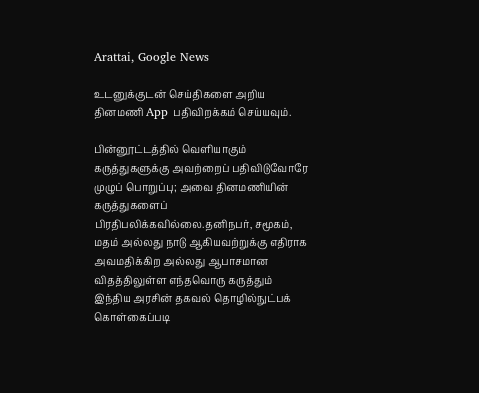Arattai, Google News

உடனுக்குடன் செய்திகளை அறிய தினமணி App பதிவிறக்கம் செய்யவும்.

பின்னூட்டத்தில் வெளியாகும் கருத்துகளுக்கு அவற்றைப் பதிவிடுவோரே முழுப் பொறுப்பு; அவை தினமணியின் கருத்துகளைப் பிரதிபலிக்கவில்லை.தனிநபர், சமூகம், மதம் அல்லது நாடு ஆகியவற்றுக்கு எதிராக அவமதிக்கிற அல்லது ஆபாசமான விதத்திலுள்ள எந்தவொரு கருத்தும் இந்திய அரசின் தகவல் தொழில்நுட்பக் கொள்கைப்படி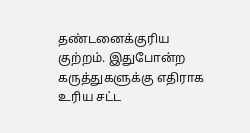தண்டனைக்குரிய குற்றம். இதுபோன்ற கருத்துகளுக்கு எதிராக உரிய சட்ட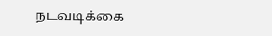நடவடிக்கை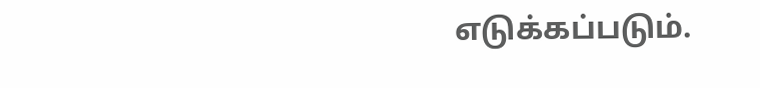எடுக்கப்படும்.